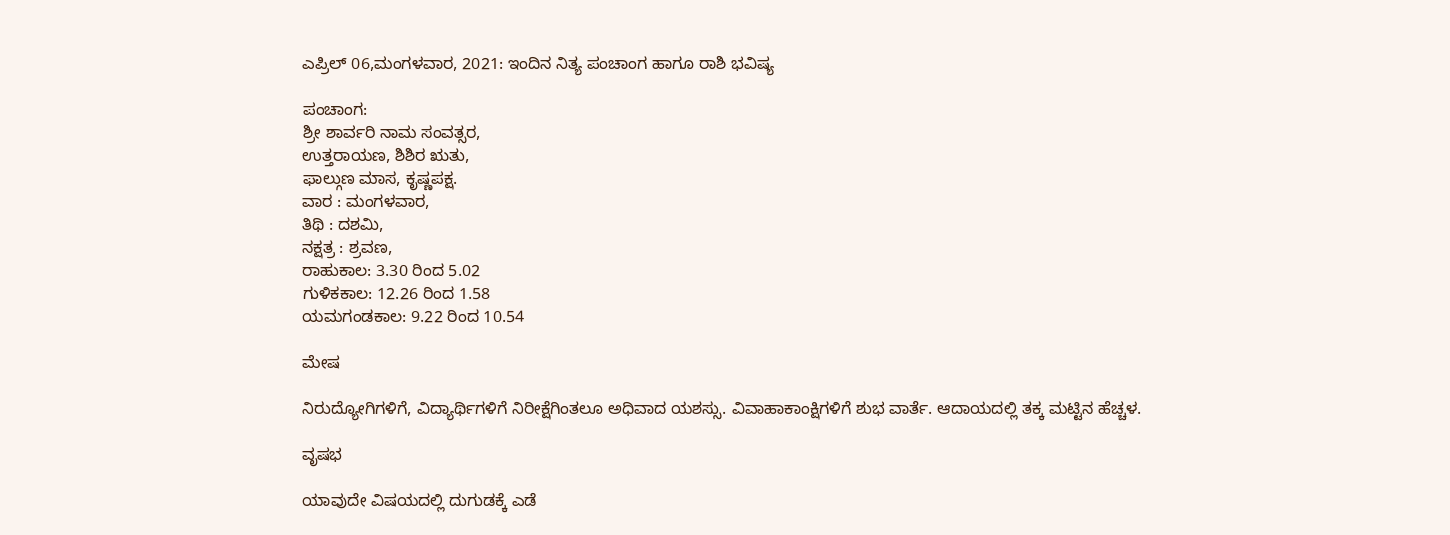ಎಪ್ರಿಲ್ 06,ಮಂಗಳವಾರ, 2021: ಇಂದಿನ ನಿತ್ಯ ಪಂಚಾಂಗ ಹಾಗೂ ರಾಶಿ ಭವಿಷ್ಯ

ಪಂಚಾಂಗ:
ಶ್ರೀ ಶಾರ್ವರಿ ನಾಮ ಸಂವತ್ಸರ,
ಉತ್ತರಾಯಣ, ಶಿಶಿರ ಋತು,
ಫಾಲ್ಗುಣ ಮಾಸ, ಕೃಷ್ಣಪಕ್ಷ.
ವಾರ : ಮಂಗಳವಾರ,
ತಿಥಿ : ದಶಮಿ,
ನಕ್ಷತ್ರ : ಶ್ರವಣ,
ರಾಹುಕಾಲ: 3.30 ರಿಂದ 5.02
ಗುಳಿಕಕಾಲ: 12.26 ರಿಂದ 1.58
ಯಮಗಂಡಕಾಲ: 9.22 ರಿಂದ 10.54

ಮೇಷ

ನಿರುದ್ಯೋಗಿಗಳಿಗೆ, ವಿದ್ಯಾರ್ಥಿಗಳಿಗೆ ನಿರೀಕ್ಷೆಗಿಂತಲೂ ಅಧಿವಾದ ಯಶಸ್ಸು. ವಿವಾಹಾಕಾಂಕ್ಷಿಗಳಿಗೆ ಶುಭ ವಾರ್ತೆ. ಆದಾಯದಲ್ಲಿ ತಕ್ಕ ಮಟ್ಟಿನ ಹೆಚ್ಚಳ.

ವೃಷಭ

ಯಾವುದೇ ವಿಷಯದಲ್ಲಿ ದುಗುಡಕ್ಕೆ ಎಡೆ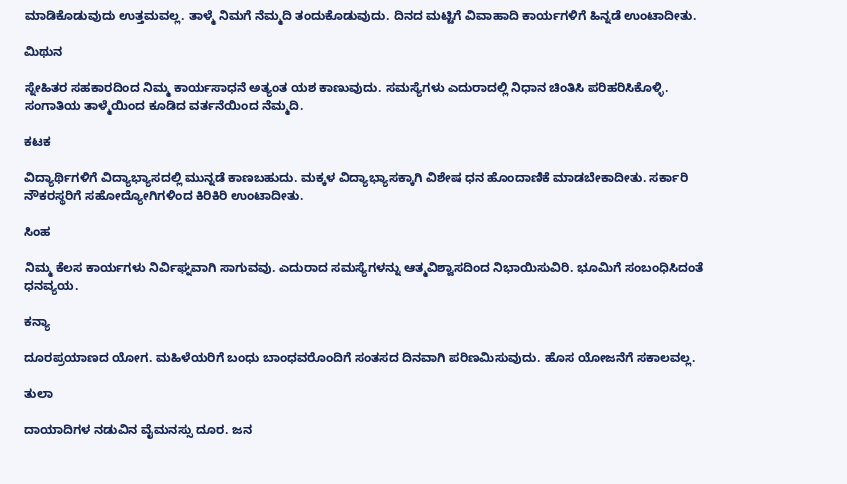ಮಾಡಿಕೊಡುವುದು ಉತ್ತಮವಲ್ಲ. ತಾಳ್ಮೆ ನಿಮಗೆ ನೆಮ್ಮದಿ ತಂದುಕೊಡುವುದು. ದಿನದ ಮಟ್ಟಿಗೆ ವಿವಾಹಾದಿ ಕಾರ್ಯಗಳಿಗೆ ಹಿನ್ನಡೆ ಉಂಟಾದೀತು.

ಮಿಥುನ

ಸ್ನೇಹಿತರ ಸಹಕಾರದಿಂದ ನಿಮ್ಮ ಕಾರ್ಯಸಾಧನೆ ಅತ್ಯಂತ ಯಶ ಕಾಣುವುದು. ಸಮಸ್ಯೆಗಳು ಎದುರಾದಲ್ಲಿ ನಿಧಾನ ಚಿಂತಿಸಿ ಪರಿಹರಿಸಿಕೊಳ್ಳಿ. ಸಂಗಾತಿಯ ತಾಳ್ಮೆಯಿಂದ ಕೂಡಿದ ವರ್ತನೆಯಿಂದ ನೆಮ್ಮದಿ.

ಕಟಕ

ವಿದ್ಯಾರ್ಥಿಗಳಿಗೆ ವಿದ್ಯಾಭ್ಯಾಸದಲ್ಲಿ ಮುನ್ನಡೆ ಕಾಣಬಹುದು. ಮಕ್ಕಳ ವಿದ್ಯಾಭ್ಯಾಸಕ್ಕಾಗಿ ವಿಶೇಷ ಧನ ಹೊಂದಾಣಿಕೆ ಮಾಡಬೇಕಾದೀತು. ಸರ್ಕಾರಿ ನೌಕರಸ್ಥರಿಗೆ ಸಹೋದ್ಯೋಗಿಗಳಿಂದ ಕಿರಿಕಿರಿ ಉಂಟಾದೀತು.

ಸಿಂಹ

ನಿಮ್ಮ ಕೆಲಸ ಕಾರ್ಯಗಳು ನಿರ್ವಿಘ್ನವಾಗಿ ಸಾಗುವವು. ಎದುರಾದ ಸಮಸ್ಯೆಗಳನ್ನು ಆತ್ಮವಿಶ್ವಾಸದಿಂದ ನಿಭಾಯಿಸುವಿರಿ. ಭೂಮಿಗೆ ಸಂಬಂಧಿಸಿದಂತೆ ಧನವ್ಯಯ.

ಕನ್ಯಾ

ದೂರಪ್ರಯಾಣದ ಯೋಗ. ಮಹಿಳೆಯರಿಗೆ ಬಂಧು ಬಾಂಧವರೊಂದಿಗೆ ಸಂತಸದ ದಿನವಾಗಿ ಪರಿಣಮಿಸುವುದು. ಹೊಸ ಯೋಜನೆಗೆ ಸಕಾಲವಲ್ಲ.

ತುಲಾ

ದಾಯಾದಿಗಳ ನಡುವಿನ ವೈಮನಸ್ಸು ದೂರ. ಜನ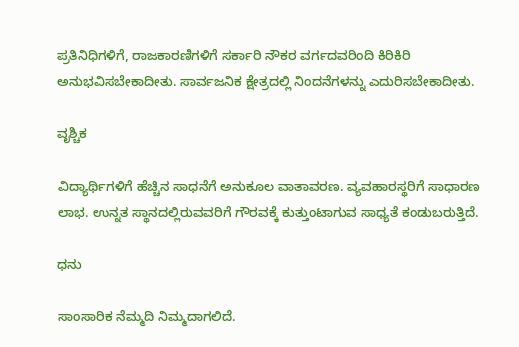ಪ್ರತಿನಿಧಿಗಳಿಗೆ, ರಾಜಕಾರಣಿಗಳಿಗೆ ಸರ್ಕಾರಿ ನೌಕರ ವರ್ಗದವರಿಂದಿ ಕಿರಿಕಿರಿ ಅನುಭವಿಸಬೇಕಾದೀತು. ಸಾರ್ವಜನಿಕ ಕ್ಷೇತ್ರದಲ್ಲಿ ನಿಂದನೆಗಳನ್ನು ಎದುರಿಸಬೇಕಾದೀತು.

ವೃಶ್ಚಿಕ

ವಿದ್ಯಾರ್ಥಿಗಳಿಗೆ ಹೆಚ್ಚಿನ ಸಾಧನೆಗೆ ಅನುಕೂಲ ವಾತಾವರಣ. ವ್ಯವಹಾರಸ್ಥರಿಗೆ ಸಾಧಾರಣ ಲಾಭ. ಉನ್ನತ ಸ್ಥಾನದಲ್ಲಿರುವವರಿಗೆ ಗೌರವಕ್ಕೆ ಕುತ್ತುಂಟಾಗುವ ಸಾಧ್ಯತೆ ಕಂಡುಬರುತ್ತಿದೆ.

ಧನು

ಸಾಂಸಾರಿಕ ನೆಮ್ಮದಿ ನಿಮ್ಮದಾಗಲಿದೆ.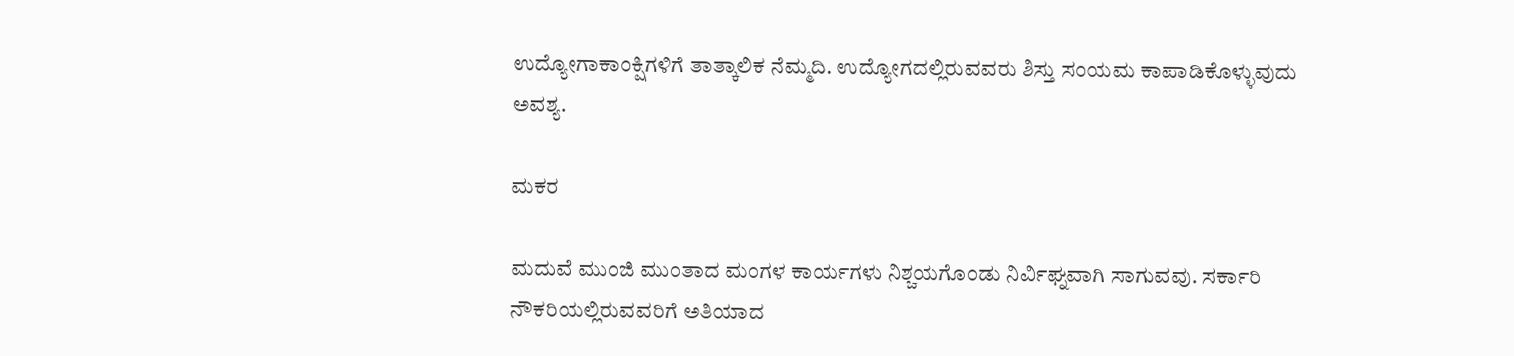ಉದ್ಯೋಗಾಕಾಂಕ್ಷಿಗಳಿಗೆ ತಾತ್ಕಾಲಿಕ ನೆಮ್ಮದಿ. ಉದ್ಯೋಗದಲ್ಲಿರುವವರು ಶಿಸ್ತು ಸಂಯಮ ಕಾಪಾಡಿಕೊಳ್ಳುವುದು ಅವಶ್ಯ.

ಮಕರ

ಮದುವೆ ಮುಂಜಿ ಮುಂತಾದ ಮಂಗಳ ಕಾರ್ಯಗಳು ನಿಶ್ಚಯಗೊಂಡು ನಿರ್ವಿಘ್ನವಾಗಿ ಸಾಗುವವು. ಸರ್ಕಾರಿ ನೌಕರಿಯಲ್ಲಿರುವವರಿಗೆ ಅತಿಯಾದ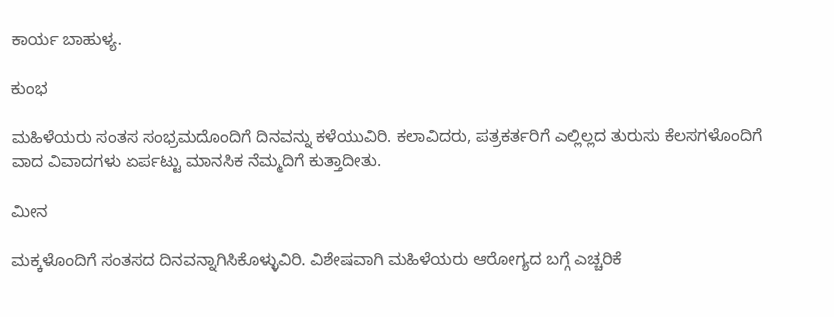ಕಾರ್ಯ ಬಾಹುಳ್ಯ.

ಕುಂಭ

ಮಹಿಳೆಯರು ಸಂತಸ ಸಂಭ್ರಮದೊಂದಿಗೆ ದಿನವನ್ನು ಕಳೆಯುವಿರಿ. ಕಲಾವಿದರು, ಪತ್ರಕರ್ತರಿಗೆ ಎಲ್ಲಿಲ್ಲದ ತುರುಸು ಕೆಲಸಗಳೊಂದಿಗೆ ವಾದ ವಿವಾದಗಳು ಏರ್ಪಟ್ಟು ಮಾನಸಿಕ ನೆಮ್ಮದಿಗೆ ಕುತ್ತಾದೀತು.

ಮೀನ

ಮಕ್ಕಳೊಂದಿಗೆ ಸಂತಸದ ದಿನವನ್ನಾಗಿಸಿಕೊಳ್ಳುವಿರಿ. ವಿಶೇಷವಾಗಿ ಮಹಿಳೆಯರು ಆರೋಗ್ಯದ ಬಗ್ಗೆ ಎಚ್ಚರಿಕೆ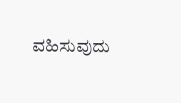ವಹಿಸುವುದು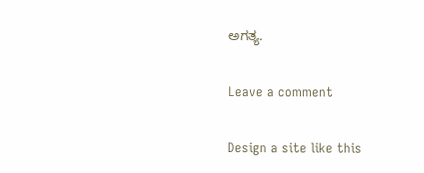ಅಗತ್ಯ.

Leave a comment

Design a site like this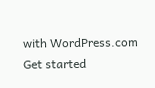with WordPress.com
Get started